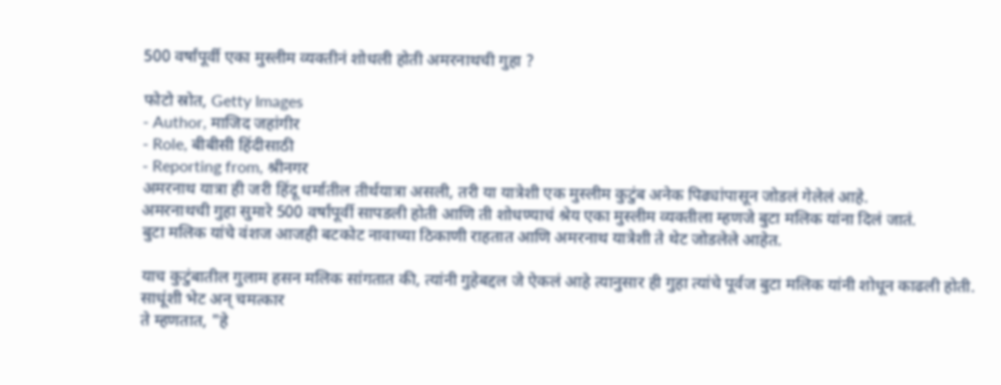500 वर्षांपूर्वी एका मुस्लीम व्यक्तीनं शोधली होती अमरनाथची गुहा ?

फोटो स्रोत, Getty Images
- Author, माजिद जहांगीर
- Role, बीबीसी हिंदीसाठी
- Reporting from, श्रीनगर
अमरनाथ यात्रा ही जरी हिंदू धर्मातील तीर्थयात्रा असली, तरी या यात्रेशी एक मुस्लीम कुटुंब अनेक पिढ्यांपासून जोडलं गेलेलं आहे.
अमरनाथची गुहा सुमारे 500 वर्षांपूर्वी सापडली होती आणि ती शोधण्याचं श्रेय एका मुस्लीम व्यक्तीला म्हणजे बुटा मलिक यांना दिलं जातं.
बुटा मलिक यांचे वंशज आजही बटकोट नावाच्या ठिकाणी राहतात आणि अमरनाथ यात्रेशी ते थेट जोडलेले आहेत.

याच कुटुंबातील गुलाम हसन मलिक सांगतात की, त्यांनी गुहेबद्दल जे ऐकलं आहे त्यानुसार ही गुहा त्यांचे पूर्वज बुटा मलिक यांनी शोधून काढली होती.
साधूंशी भेट अन् चमत्कार
ते म्हणतात, "हे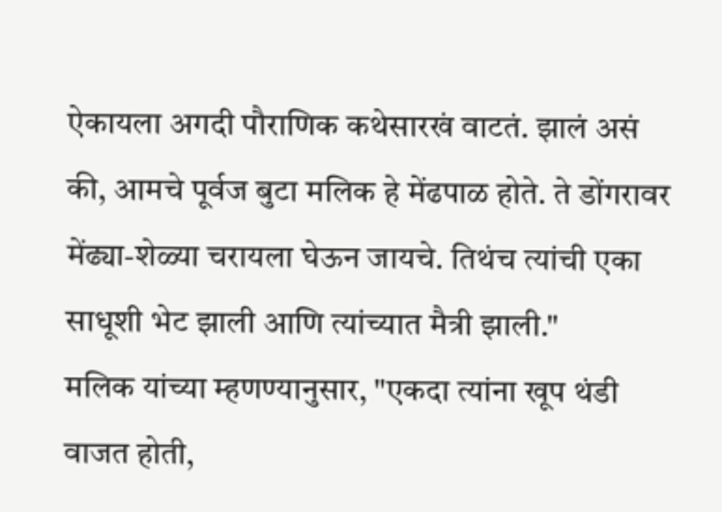ऐकायला अगदी पौराणिक कथेसारखं वाटतं. झालं असं की, आमचे पूर्वज बुटा मलिक हे मेंढपाळ होते. ते डोंगरावर मेंढ्या-शेळ्या चरायला घेऊन जायचे. तिथंच त्यांची एका साधूशी भेट झाली आणि त्यांच्यात मैत्री झाली."
मलिक यांच्या म्हणण्यानुसार, "एकदा त्यांना खूप थंडी वाजत होती,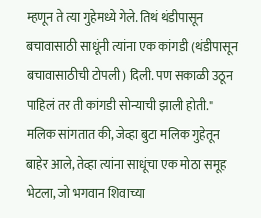म्हणून ते त्या गुहेमध्ये गेले. तिथं थंडीपासून बचावासाठी साधूंनी त्यांना एक कांगडी (थंडीपासून बचावासाठीची टोपली) दिली. पण सकाळी उठून पाहिलं तर ती कांगडी सोन्याची झाली होती."
मलिक सांगतात की, जेव्हा बुटा मलिक गुहेतून बाहेर आले, तेव्हा त्यांना साधूंचा एक मोठा समूह भेटला, जो भगवान शिवाच्या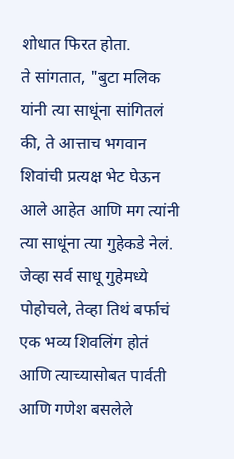शोधात फिरत होता.
ते सांगतात, "बुटा मलिक यांनी त्या साधूंना सांगितलं की, ते आत्ताच भगवान शिवांची प्रत्यक्ष भेट घेऊन आले आहेत आणि मग त्यांनी त्या साधूंना त्या गुहेकडे नेलं. जेव्हा सर्व साधू गुहेमध्ये पोहोचले, तेव्हा तिथं बर्फाचं एक भव्य शिवलिंग होतं आणि त्याच्यासोबत पार्वती आणि गणेश बसलेले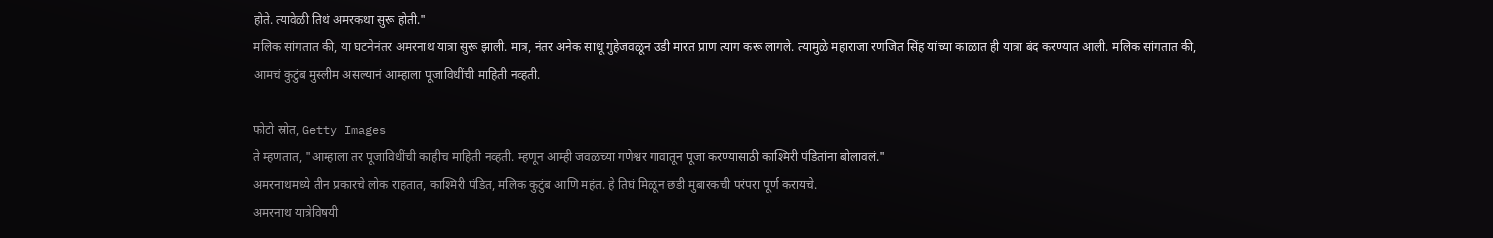होते. त्यावेळी तिथं अमरकथा सुरू होती."
मलिक सांगतात की, या घटनेनंतर अमरनाथ यात्रा सुरू झाली. मात्र, नंतर अनेक साधू गुहेजवळून उडी मारत प्राण त्याग करू लागले. त्यामुळे महाराजा रणजित सिंह यांच्या काळात ही यात्रा बंद करण्यात आली. मलिक सांगतात की, आमचं कुटुंब मुस्लीम असल्यानं आम्हाला पूजाविधींची माहिती नव्हती.

फोटो स्रोत, Getty Images
ते म्हणतात, "आम्हाला तर पूजाविधींची काहीच माहिती नव्हती. म्हणून आम्ही जवळच्या गणेश्वर गावातून पूजा करण्यासाठी काश्मिरी पंडितांना बोलावलं."
अमरनाथमध्ये तीन प्रकारचे लोक राहतात, काश्मिरी पंडित, मलिक कुटुंब आणि महंत. हे तिघं मिळून छडी मुबारकची परंपरा पूर्ण करायचे.
अमरनाथ यात्रेविषयी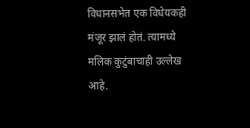विधानसभेत एक विधेयकही मंजूर झालं होतं. त्यामध्ये मलिक कुटुंबाचाही उल्लेख आहे.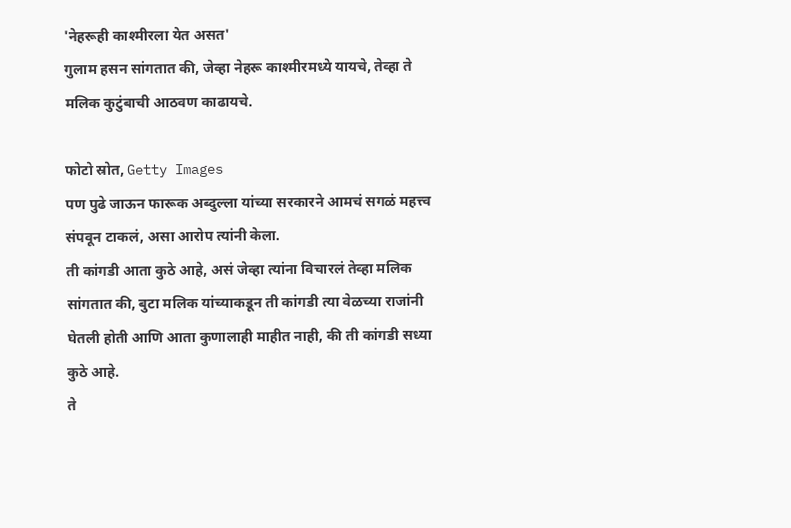'नेहरूही काश्मीरला येत असत'
गुलाम हसन सांगतात की, जेव्हा नेहरू काश्मीरमध्ये यायचे, तेव्हा ते मलिक कुटुंबाची आठवण काढायचे.

फोटो स्रोत, Getty Images
पण पुढे जाऊन फारूक अब्दुल्ला यांच्या सरकारने आमचं सगळं महत्त्व संपवून टाकलं, असा आरोप त्यांनी केला.
ती कांगडी आता कुठे आहे, असं जेव्हा त्यांना विचारलं तेव्हा मलिक सांगतात की, बुटा मलिक यांच्याकडून ती कांगडी त्या वेळच्या राजांनी घेतली होती आणि आता कुणालाही माहीत नाही, की ती कांगडी सध्या कुठे आहे.
ते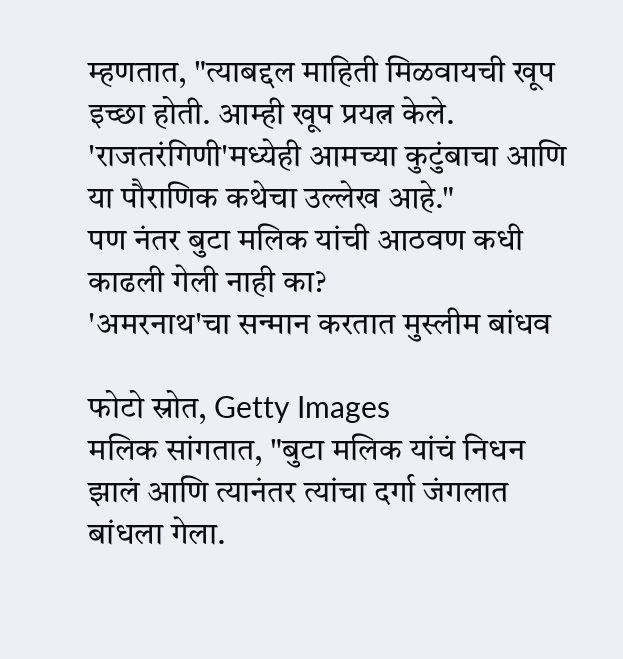म्हणतात, "त्याबद्दल माहिती मिळवायची खूप इच्छा होती. आम्ही खूप प्रयत्न केले. 'राजतरंगिणी'मध्येही आमच्या कुटुंबाचा आणि या पौराणिक कथेचा उल्लेख आहे."
पण नंतर बुटा मलिक यांची आठवण कधी काढली गेली नाही का?
'अमरनाथ'चा सन्मान करतात मुस्लीम बांधव

फोटो स्रोत, Getty Images
मलिक सांगतात, "बुटा मलिक यांचं निधन झालं आणि त्यानंतर त्यांचा दर्गा जंगलात बांधला गेला.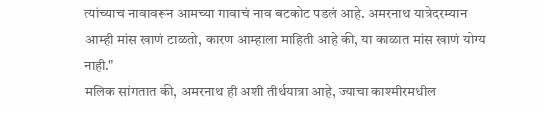त्यांच्याच नावावरून आमच्या गावाचं नाव बटकोट पडलं आहे. अमरनाथ यात्रेदरम्यान आम्ही मांस खाणं टाळतो, कारण आम्हाला माहिती आहे की, या काळात मांस खाणं योग्य नाही."
मलिक सांगतात की, अमरनाथ ही अशी तीर्थयात्रा आहे, ज्याचा काश्मीरमधील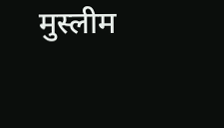मुस्लीम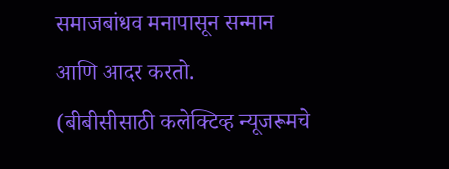समाजबांधव मनापासून सन्मान आणि आदर करतो.
(बीबीसीसाठी कलेक्टिव्ह न्यूजरूमचे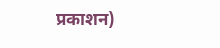प्रकाशन)